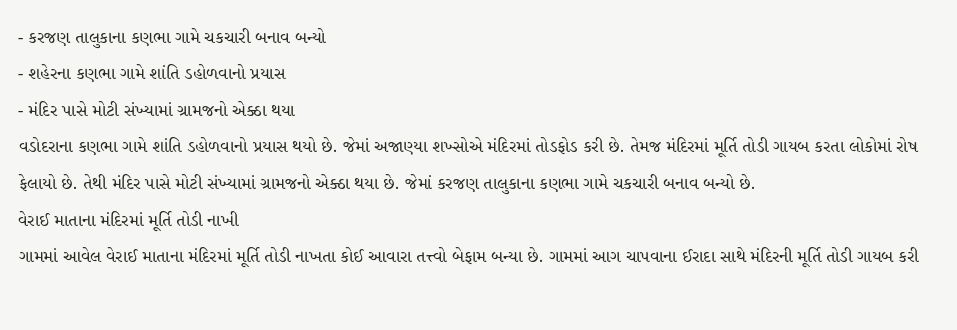- કરજણ તાલુકાના કણભા ગામે ચકચારી બનાવ બન્યો
- શહેરના કણભા ગામે શાંતિ ડહોળવાનો પ્રયાસ
- મંદિર પાસે મોટી સંખ્યામાં ગ્રામજનો એક્ઠા થયા
વડોદરાના કણભા ગામે શાંતિ ડહોળવાનો પ્રયાસ થયો છે. જેમાં અજાણ્યા શખ્સોએ મંદિરમાં તોડફોડ કરી છે. તેમજ મંદિરમાં મૂર્તિ તોડી ગાયબ કરતા લોકોમાં રોષ ફેલાયો છે. તેથી મંદિર પાસે મોટી સંખ્યામાં ગ્રામજનો એક્ઠા થયા છે. જેમાં કરજણ તાલુકાના કણભા ગામે ચકચારી બનાવ બન્યો છે.
વેરાઈ માતાના મંદિરમાં મૂર્તિ તોડી નાખી
ગામમાં આવેલ વેરાઈ માતાના મંદિરમાં મૂર્તિ તોડી નાખતા કોઈ આવારા તત્ત્વો બેફામ બન્યા છે. ગામમાં આગ ચાપવાના ઈરાદા સાથે મંદિરની મૂર્તિ તોડી ગાયબ કરી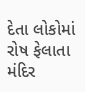દેતા લોકોમાં રોષ ફેલાતા મંદિર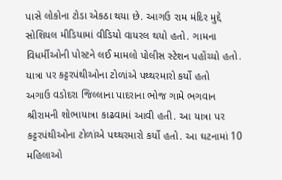પાસે લોકોના ટોડા એકઠા થયા છે. આગઉ રામ મંદિર મુદ્દે સોશિયલ મીડિયામાં વીડિયો વાયરલ થયો હતો. ગામના વિધર્મીઓની પોસ્ટને લઈ મામલો પોલીસ સ્ટેશન પહોંચ્યો હતો.
યાત્રા પર કટ્ટરપંથીઓના ટોળાંએ પથ્થરમારો કર્યો હતો
અગાઉ વડોદરા જિલ્લાના પાદરાના ભોજ ગામે ભગવાન શ્રીરામની શોભાયાત્રા કાઢવામાં આવી હતી. આ યાત્રા પર કટ્ટરપંથીઓના ટોળાંએ પથ્થરમારો કર્યો હતો. આ ઘટનામાં 10 મહિલાઓ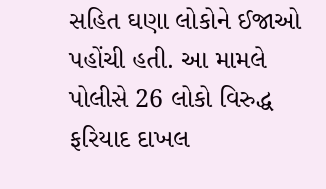સહિત ઘણા લોકોને ઈજાઓ પહોંચી હતી. આ મામલે પોલીસે 26 લોકો વિરુદ્ધ ફરિયાદ દાખલ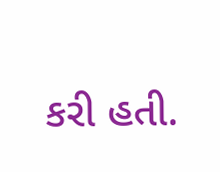કરી હતી.